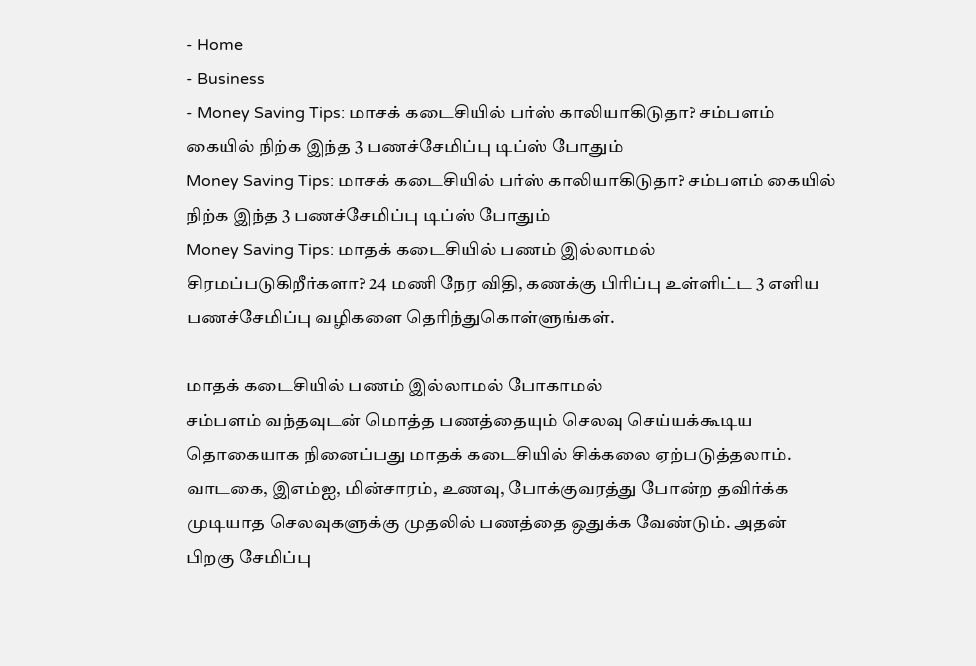- Home
- Business
- Money Saving Tips: மாசக் கடைசியில் பர்ஸ் காலியாகிடுதா? சம்பளம் கையில் நிற்க இந்த 3 பணச்சேமிப்பு டிப்ஸ் போதும்
Money Saving Tips: மாசக் கடைசியில் பர்ஸ் காலியாகிடுதா? சம்பளம் கையில் நிற்க இந்த 3 பணச்சேமிப்பு டிப்ஸ் போதும்
Money Saving Tips: மாதக் கடைசியில் பணம் இல்லாமல் சிரமப்படுகிறீர்களா? 24 மணி நேர விதி, கணக்கு பிரிப்பு உள்ளிட்ட 3 எளிய பணச்சேமிப்பு வழிகளை தெரிந்துகொள்ளுங்கள்.

மாதக் கடைசியில் பணம் இல்லாமல் போகாமல்
சம்பளம் வந்தவுடன் மொத்த பணத்தையும் செலவு செய்யக்கூடிய தொகையாக நினைப்பது மாதக் கடைசியில் சிக்கலை ஏற்படுத்தலாம். வாடகை, இஎம்ஐ, மின்சாரம், உணவு, போக்குவரத்து போன்ற தவிர்க்க முடியாத செலவுகளுக்கு முதலில் பணத்தை ஒதுக்க வேண்டும். அதன் பிறகு சேமிப்பு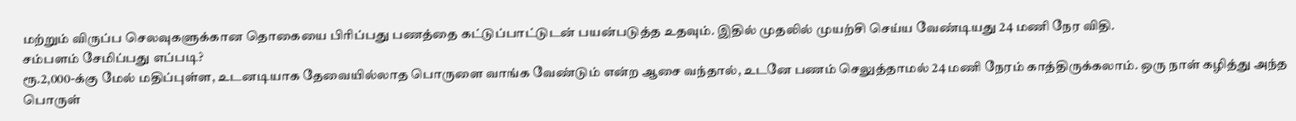மற்றும் விருப்ப செலவுகளுக்கான தொகையை பிரிப்பது பணத்தை கட்டுப்பாட்டுடன் பயன்படுத்த உதவும். இதில் முதலில் முயற்சி செய்ய வேண்டியது 24 மணி நேர விதி.
சம்பளம் சேமிப்பது எப்படி?
ரூ.2,000-க்கு மேல் மதிப்புள்ள, உடனடியாக தேவையில்லாத பொருளை வாங்க வேண்டும் என்ற ஆசை வந்தால், உடனே பணம் செலுத்தாமல் 24 மணி நேரம் காத்திருக்கலாம். ஒரு நாள் கழித்து அந்த பொருள்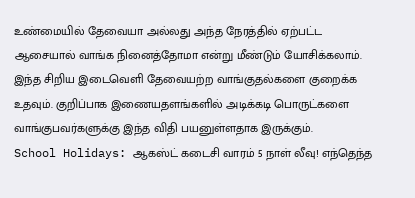உண்மையில் தேவையா அல்லது அந்த நேரத்தில் ஏற்பட்ட ஆசையால் வாங்க நினைத்தோமா என்று மீண்டும் யோசிக்கலாம். இந்த சிறிய இடைவெளி தேவையற்ற வாங்குதல்களை குறைக்க உதவும். குறிப்பாக இணையதளங்களில் அடிக்கடி பொருட்களை வாங்குபவர்களுக்கு இந்த விதி பயனுள்ளதாக இருக்கும்.
School Holidays: ஆகஸ்ட் கடைசி வாரம் 5 நாள் லீவு! எந்தெந்த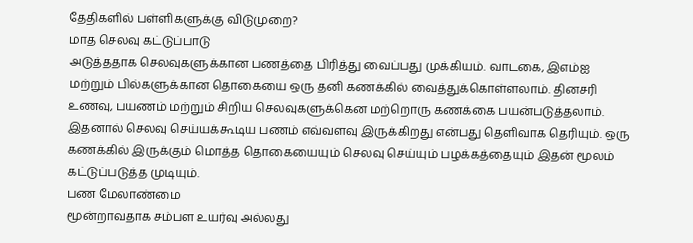தேதிகளில் பள்ளிகளுக்கு விடுமுறை?
மாத செலவு கட்டுப்பாடு
அடுத்ததாக செலவுகளுக்கான பணத்தை பிரித்து வைப்பது முக்கியம். வாடகை, இஎம்ஐ மற்றும் பில்களுக்கான தொகையை ஒரு தனி கணக்கில் வைத்துக்கொள்ளலாம். தினசரி உணவு, பயணம் மற்றும் சிறிய செலவுகளுக்கென மற்றொரு கணக்கை பயன்படுத்தலாம். இதனால் செலவு செய்யக்கூடிய பணம் எவ்வளவு இருக்கிறது என்பது தெளிவாக தெரியும். ஒரு கணக்கில் இருக்கும் மொத்த தொகையையும் செலவு செய்யும் பழக்கத்தையும் இதன் மூலம் கட்டுப்படுத்த முடியும்.
பண மேலாண்மை
மூன்றாவதாக சம்பள உயர்வு அல்லது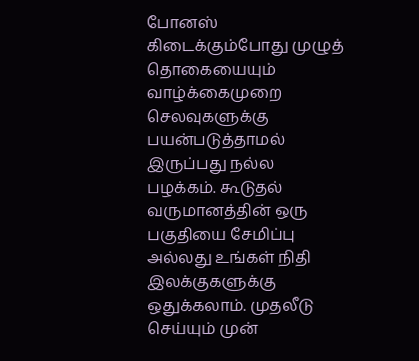போனஸ் கிடைக்கும்போது முழுத் தொகையையும் வாழ்க்கைமுறை செலவுகளுக்கு பயன்படுத்தாமல் இருப்பது நல்ல பழக்கம். கூடுதல் வருமானத்தின் ஒரு பகுதியை சேமிப்பு அல்லது உங்கள் நிதி இலக்குகளுக்கு ஒதுக்கலாம். முதலீடு செய்யும் முன்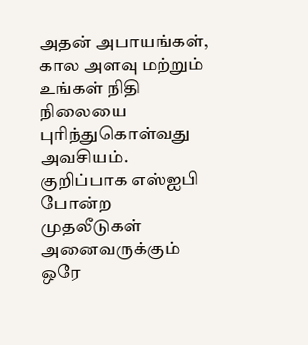அதன் அபாயங்கள், கால அளவு மற்றும் உங்கள் நிதி நிலையை புரிந்துகொள்வது அவசியம். குறிப்பாக எஸ்ஐபி போன்ற முதலீடுகள் அனைவருக்கும் ஒரே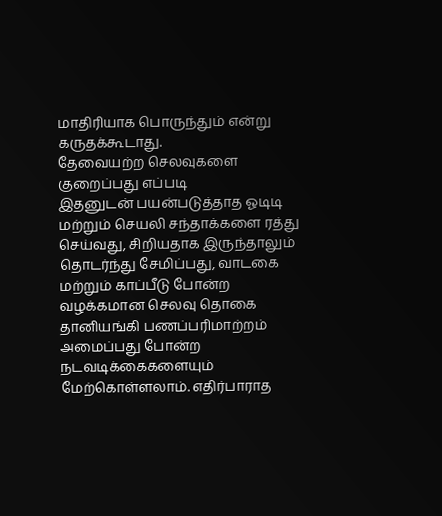மாதிரியாக பொருந்தும் என்று கருதக்கூடாது.
தேவையற்ற செலவுகளை குறைப்பது எப்படி
இதனுடன் பயன்படுத்தாத ஓடிடி மற்றும் செயலி சந்தாக்களை ரத்து செய்வது, சிறியதாக இருந்தாலும் தொடர்ந்து சேமிப்பது, வாடகை மற்றும் காப்பீடு போன்ற வழக்கமான செலவு தொகை தானியங்கி பணப்பரிமாற்றம் அமைப்பது போன்ற நடவடிக்கைகளையும் மேற்கொள்ளலாம். எதிர்பாராத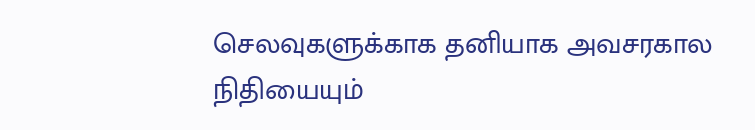செலவுகளுக்காக தனியாக அவசரகால நிதியையும்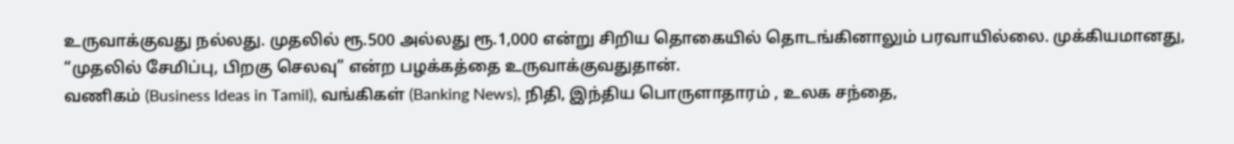உருவாக்குவது நல்லது. முதலில் ரூ.500 அல்லது ரூ.1,000 என்று சிறிய தொகையில் தொடங்கினாலும் பரவாயில்லை. முக்கியமானது, “முதலில் சேமிப்பு, பிறகு செலவு” என்ற பழக்கத்தை உருவாக்குவதுதான்.
வணிகம் (Business Ideas in Tamil), வங்கிகள் (Banking News), நிதி, இந்திய பொருளாதாரம் , உலக சந்தை,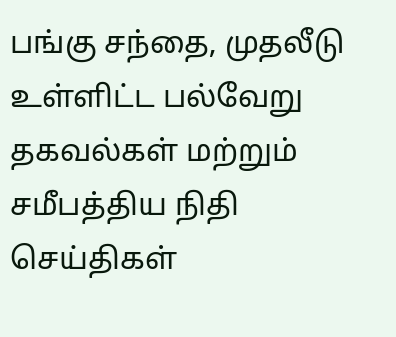பங்கு சந்தை, முதலீடு உள்ளிட்ட பல்வேறு தகவல்கள் மற்றும் சமீபத்திய நிதி செய்திகள்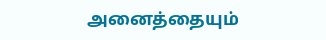அனைத்தையும்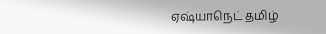ஏஷ்யாநெட் தமிழ்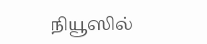நியூஸில்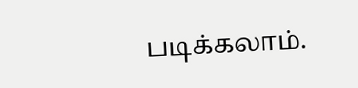படிக்கலாம்.